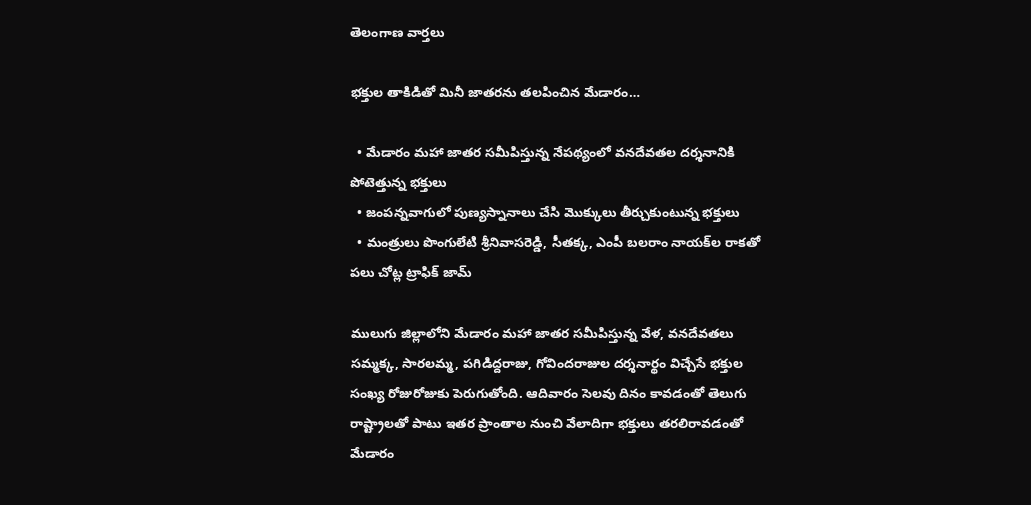తెలంగాణ వార్తలు

భక్తుల తాకిడితో మినీ జాతరను తలపించిన మేడారం…

  • మేడారం మహా జాతర సమీపిస్తున్న నేపథ్యంలో వనదేవతల దర్శనానికి పోటెత్తున్న భక్తులు
  • జంపన్నవాగులో పుణ్యస్నానాలు చేసి మొక్కులు తీర్చుకుంటున్న భక్తులు
  • మంత్రులు పొంగులేటి శ్రీనివాసరెడ్డి, సీతక్క, ఎంపీ బలరాం నాయక్‌ల రాకతో పలు చోట్ల ట్రాఫిక్ జామ్

ములుగు జిల్లాలోని మేడారం మహా జాతర సమీపిస్తున్న వేళ, వనదేవతలు సమ్మక్క, సారలమ్మ, పగిడిద్దరాజు, గోవిందరాజుల దర్శనార్థం విచ్చేసే భక్తుల సంఖ్య రోజురోజుకు పెరుగుతోంది. ఆదివారం సెలవు దినం కావడంతో తెలుగు రాష్ట్రాలతో పాటు ఇతర ప్రాంతాల నుంచి వేలాదిగా భక్తులు తరలిరావడంతో మేడారం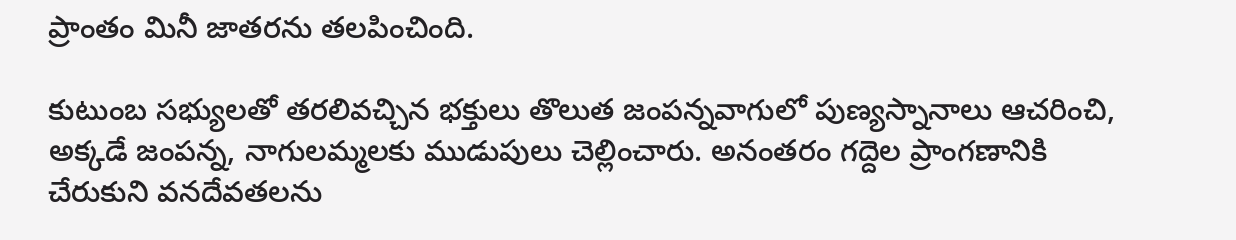ప్రాంతం మినీ జాతరను తలపించింది.

కుటుంబ సభ్యులతో తరలివచ్చిన భక్తులు తొలుత జంపన్నవాగులో పుణ్యస్నానాలు ఆచరించి, అక్కడే జంపన్న, నాగులమ్మలకు ముడుపులు చెల్లించారు. అనంతరం గద్దెల ప్రాంగణానికి చేరుకుని వనదేవతలను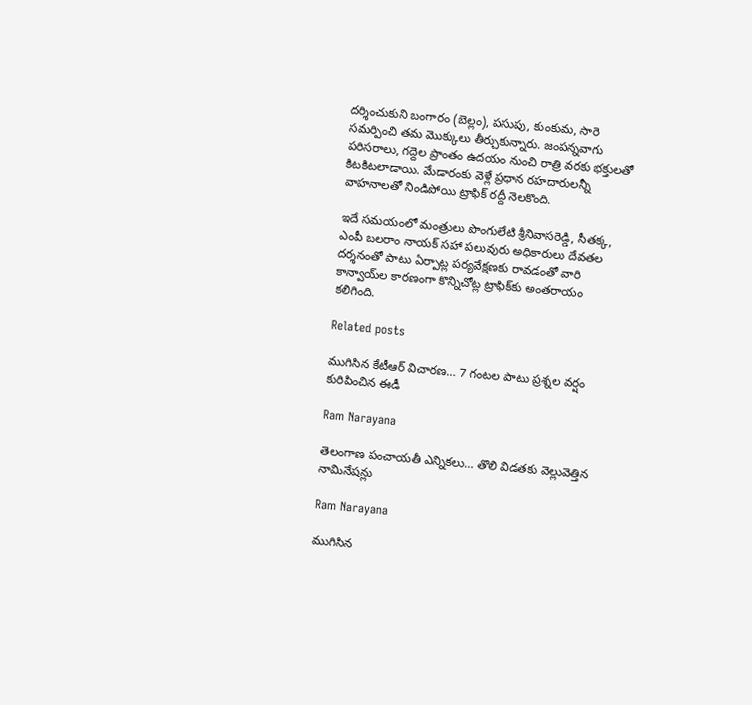దర్శించుకుని బంగారం (బెల్లం), పసుపు, కుంకుమ, సారె సమర్పించి తమ మొక్కులు తీర్చుకున్నారు. జంపన్నవాగు పరిసరాలు, గద్దెల ప్రాంతం ఉదయం నుంచి రాత్రి వరకు భక్తులతో కిటకిటలాడాయి. మేడారంకు వెళ్లే ప్రధాన రహదారులన్నీ వాహనాలతో నిండిపోయి ట్రాఫిక్‌ రద్దీ నెలకొంది.

ఇదే సమయంలో మంత్రులు పొంగులేటి శ్రీనివాసరెడ్డి, సీతక్క, ఎంపీ బలరాం నాయక్‌ సహా పలువురు అధికారులు దేవతల దర్శనంతో పాటు ఏర్పాట్ల పర్యవేక్షణకు రావడంతో వారి కాన్వాయ్‌ల కారణంగా కొన్నిచోట్ల ట్రాఫిక్‌కు అంతరాయం కలిగింది.

Related posts

ముగిసిన కేటీఆర్ విచారణ… 7 గంటల పాటు ప్రశ్నల వర్షం కురిపించిన ఈడీ

Ram Narayana

తెలంగాణ పంచాయతీ ఎన్నికలు… తొలి విడతకు వెల్లువెత్తిన నామినేషన్లు

Ram Narayana

ముగిసిన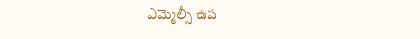ఎమ్మెల్సీ ఉప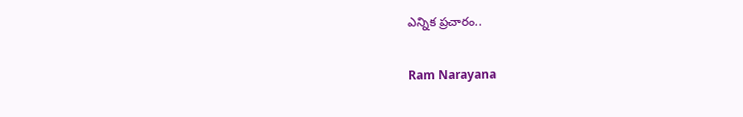ఎన్నిక ప్రచారం..

Ram Narayana